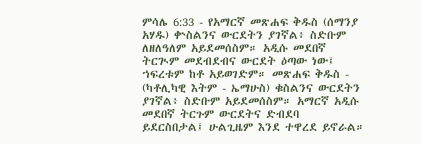ምሳሌ 6:33 - የአማርኛ መጽሐፍ ቅዱስ (ሰማንያ አሃዱ) ቍስልንና ውርደትን ያገኛል፥ ስድቡም ለዘለዓለም አይደመሰስም። አዲሱ መደበኛ ትርጒም መደብደብና ውርደት ዕጣው ነው፤ ኀፍረቱም ከቶ አይወገድም። መጽሐፍ ቅዱስ - (ካቶሊካዊ እትም - ኤማሁስ) ቁስልንና ውርደትን ያገኛል፥ ስድቡም አይደመሰስም። አማርኛ አዲሱ መደበኛ ትርጉም ውርደትና ድብደባ ይደርስበታል፤ ሁልጊዜም እንደ ተዋረደ ይኖራል።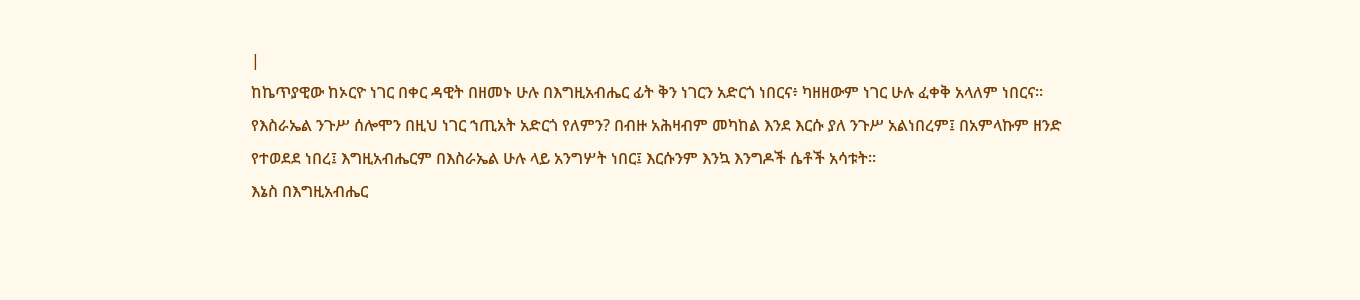|
ከኬጥያዊው ከኦርዮ ነገር በቀር ዳዊት በዘመኑ ሁሉ በእግዚአብሔር ፊት ቅን ነገርን አድርጎ ነበርና፥ ካዘዘውም ነገር ሁሉ ፈቀቅ አላለም ነበርና።
የእስራኤል ንጉሥ ሰሎሞን በዚህ ነገር ኀጢአት አድርጎ የለምን? በብዙ አሕዛብም መካከል እንደ እርሱ ያለ ንጉሥ አልነበረም፤ በአምላኩም ዘንድ የተወደደ ነበረ፤ እግዚአብሔርም በእስራኤል ሁሉ ላይ አንግሦት ነበር፤ እርሱንም እንኳ እንግዶች ሴቶች አሳቱት።
እኔስ በእግዚአብሔር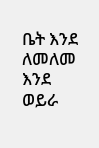ቤት እንደ ለመለመ እንደ ወይራ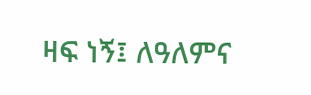ዛፍ ነኝ፤ ለዓለምና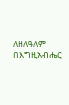ለዘለዓለም በእግዚአብሔር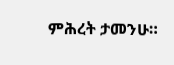ምሕረት ታመንሁ።